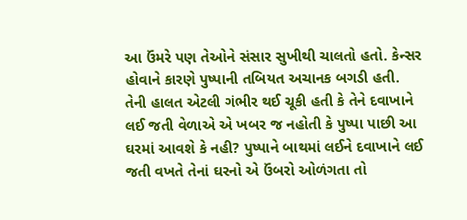આ ઉંમરે પણ તેઓને સંસાર સુખીથી ચાલતો હતો. કેન્સર હોવાને કારણે પુષ્પાની તબિયત અચાનક બગડી હતી. તેની હાલત એટલી ગંભીર થઈ ચૂકી હતી કે તેને દવાખાને લઈ જતી વેળાએ એ ખબર જ નહોતી કે પુષ્પા પાછી આ ઘરમાં આવશે કે નહી? પુષ્પાને બાથમાં લઈને દવાખાને લઈ જતી વખતે તેનાં ઘરનો એ ઉંબરો ઓળંગતા તો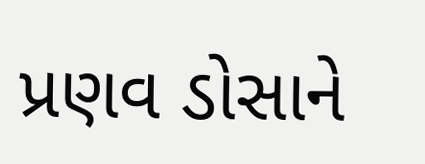પ્રણવ ડોસાને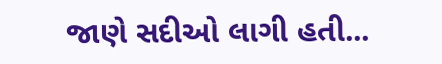જાણે સદીઓ લાગી હતી...